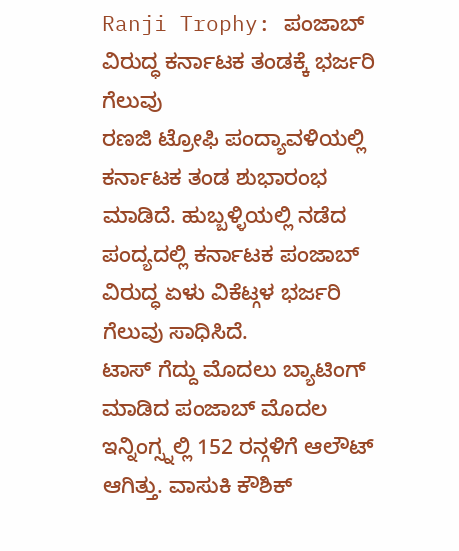Ranji Trophy: ಪಂಜಾಬ್ ವಿರುದ್ಧ ಕರ್ನಾಟಕ ತಂಡಕ್ಕೆ ಭರ್ಜರಿ ಗೆಲುವು
ರಣಜಿ ಟ್ರೋಫಿ ಪಂದ್ಯಾವಳಿಯಲ್ಲಿ ಕರ್ನಾಟಕ ತಂಡ ಶುಭಾರಂಭ ಮಾಡಿದೆ. ಹುಬ್ಬಳ್ಳಿಯಲ್ಲಿ ನಡೆದ ಪಂದ್ಯದಲ್ಲಿ ಕರ್ನಾಟಕ ಪಂಜಾಬ್ ವಿರುದ್ಧ ಏಳು ವಿಕೆಟ್ಗಳ ಭರ್ಜರಿ ಗೆಲುವು ಸಾಧಿಸಿದೆ.
ಟಾಸ್ ಗೆದ್ದು ಮೊದಲು ಬ್ಯಾಟಿಂಗ್ ಮಾಡಿದ ಪಂಜಾಬ್ ಮೊದಲ ಇನ್ನಿಂಗ್ಸ್ನಲ್ಲಿ 152 ರನ್ಗಳಿಗೆ ಆಲೌಟ್ ಆಗಿತ್ತು. ವಾಸುಕಿ ಕೌಶಿಕ್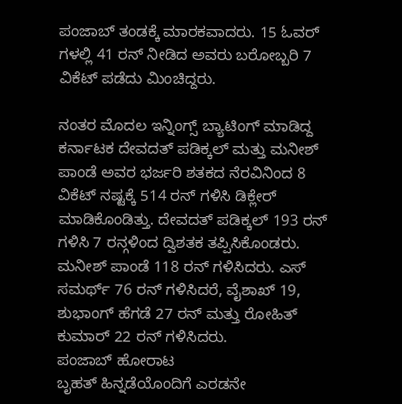ಪಂಜಾಬ್ ತಂಡಕ್ಕೆ ಮಾರಕವಾದರು. 15 ಓವರ್ ಗಳಲ್ಲಿ 41 ರನ್ ನೀಡಿದ ಅವರು ಬರೋಬ್ಬರಿ 7 ವಿಕೆಟ್ ಪಡೆದು ಮಿಂಚಿದ್ದರು.

ನಂತರ ಮೊದಲ ಇನ್ನಿಂಗ್ಸ್ ಬ್ಯಾಟಿಂಗ್ ಮಾಡಿದ್ದ ಕರ್ನಾಟಕ ದೇವದತ್ ಪಡಿಕ್ಕಲ್ ಮತ್ತು ಮನೀಶ್ ಪಾಂಡೆ ಅವರ ಭರ್ಜರಿ ಶತಕದ ನೆರವಿನಿಂದ 8 ವಿಕೆಟ್ ನಷ್ಟಕ್ಕೆ 514 ರನ್ ಗಳಿಸಿ ಡಿಕ್ಲೇರ್ ಮಾಡಿಕೊಂಡಿತ್ತು. ದೇವದತ್ ಪಡಿಕ್ಕಲ್ 193 ರನ್ ಗಳಿಸಿ 7 ರನ್ಗಳಿಂದ ದ್ವಿಶತಕ ತಪ್ಪಿಸಿಕೊಂಡರು. ಮನೀಶ್ ಪಾಂಡೆ 118 ರನ್ ಗಳಿಸಿದರು. ಎಸ್ ಸಮರ್ಥ್ 76 ರನ್ ಗಳಿಸಿದರೆ, ವೈಶಾಖ್ 19, ಶುಭಾಂಗ್ ಹೆಗಡೆ 27 ರನ್ ಮತ್ತು ರೋಹಿತ್ ಕುಮಾರ್ 22 ರನ್ ಗಳಿಸಿದರು.
ಪಂಜಾಬ್ ಹೋರಾಟ
ಬೃಹತ್ ಹಿನ್ನಡೆಯೊಂದಿಗೆ ಎರಡನೇ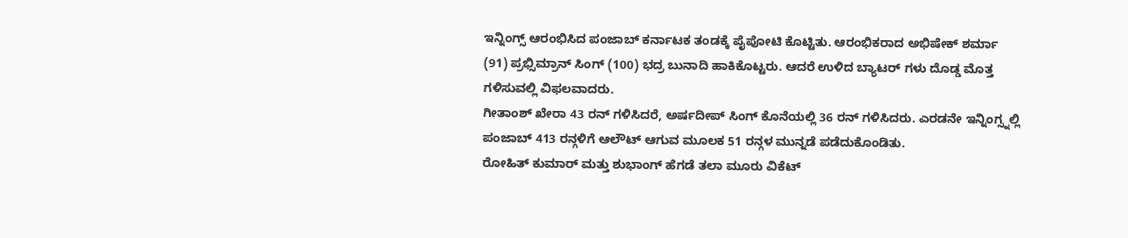ಇನ್ನಿಂಗ್ಸ್ ಆರಂಭಿಸಿದ ಪಂಜಾಬ್ ಕರ್ನಾಟಕ ತಂಡಕ್ಕೆ ಪೈಪೋಟಿ ಕೊಟ್ಟಿತು. ಆರಂಭಿಕರಾದ ಅಭಿಷೇಕ್ ಶರ್ಮಾ (91) ಪ್ರಭ್ಸಿಮ್ರಾನ್ ಸಿಂಗ್ (100) ಭದ್ರ ಬುನಾದಿ ಹಾಕಿಕೊಟ್ಟರು. ಆದರೆ ಉಳಿದ ಬ್ಯಾಟರ್ ಗಳು ದೊಡ್ಡ ಮೊತ್ತ ಗಳಿಸುವಲ್ಲಿ ವಿಫಲವಾದರು.
ಗೀತಾಂಶ್ ಖೇರಾ 43 ರನ್ ಗಳಿಸಿದರೆ, ಅರ್ಷದೀಪ್ ಸಿಂಗ್ ಕೊನೆಯಲ್ಲಿ 36 ರನ್ ಗಳಿಸಿದರು. ಎರಡನೇ ಇನ್ನಿಂಗ್ಸ್ನಲ್ಲಿ ಪಂಜಾಬ್ 413 ರನ್ಗಳಿಗೆ ಆಲೌಟ್ ಆಗುವ ಮೂಲಕ 51 ರನ್ಗಳ ಮುನ್ನಡೆ ಪಡೆದುಕೊಂಡಿತು.
ರೋಹಿತ್ ಕುಮಾರ್ ಮತ್ತು ಶುಭಾಂಗ್ ಹೆಗಡೆ ತಲಾ ಮೂರು ವಿಕೆಟ್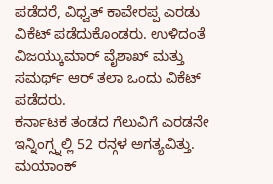ಪಡೆದರೆ, ವಿಧ್ವತ್ ಕಾವೇರಪ್ಪ ಎರಡು ವಿಕೆಟ್ ಪಡೆದುಕೊಂಡರು. ಉಳಿದಂತೆ ವಿಜಯ್ಕುಮಾರ್ ವೈಶಾಖ್ ಮತ್ತು ಸಮರ್ಥ್ ಆರ್ ತಲಾ ಒಂದು ವಿಕೆಟ್ ಪಡೆದರು.
ಕರ್ನಾಟಕ ತಂಡದ ಗೆಲುವಿಗೆ ಎರಡನೇ ಇನ್ನಿಂಗ್ಸ್ನಲ್ಲಿ 52 ರನ್ಗಳ ಅಗತ್ಯವಿತ್ತು. ಮಯಾಂಕ್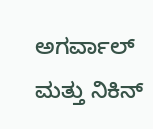ಅಗರ್ವಾಲ್ ಮತ್ತು ನಿಕಿನ್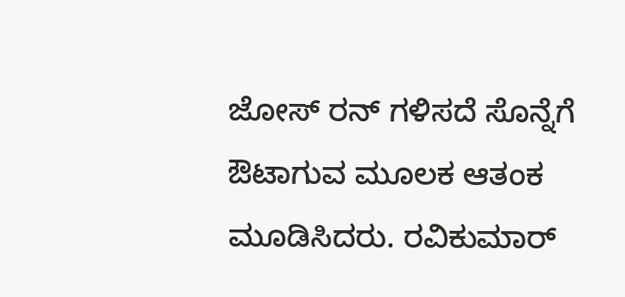ಜೋಸ್ ರನ್ ಗಳಿಸದೆ ಸೊನ್ನೆಗೆ ಔಟಾಗುವ ಮೂಲಕ ಆತಂಕ ಮೂಡಿಸಿದರು. ರವಿಕುಮಾರ್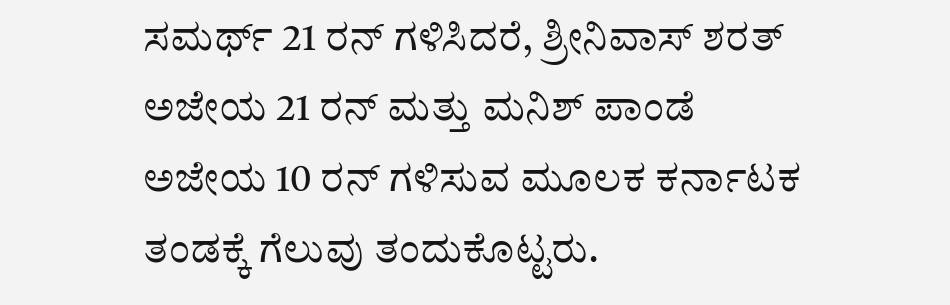ಸಮರ್ಥ್ 21 ರನ್ ಗಳಿಸಿದರೆ, ಶ್ರೀನಿವಾಸ್ ಶರತ್ ಅಜೇಯ 21 ರನ್ ಮತ್ತು ಮನಿಶ್ ಪಾಂಡೆ ಅಜೇಯ 10 ರನ್ ಗಳಿಸುವ ಮೂಲಕ ಕರ್ನಾಟಕ ತಂಡಕ್ಕೆ ಗೆಲುವು ತಂದುಕೊಟ್ಟರು.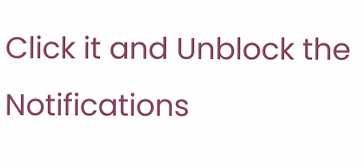Click it and Unblock the Notifications